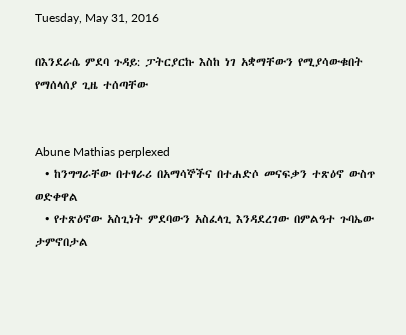Tuesday, May 31, 2016

በእንደራሴ ምደባ ጉዳይ: ፓትርያርኩ እስከ ነገ አቋማቸውን የሚያሳውቁበት የማሰላሰያ ጊዜ ተሰጣቸው


Abune Mathias perplexed
  • ከንግግራቸው በተፃራሪ በአማሳኞችና በተሐድሶ መናፍቃን ተጽዕኖ ውስጥ ወድቀዋል
  • የተጽዕኖው አስጊነት ምደባውን አስፈላጊ እንዳደረገው በምልዓተ ጉባኤው ታምኖበታል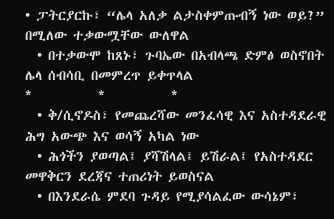• ፓትርያርኩ፣ “ሌላ አለቃ ልታስቀምጡብኝ ነው ወይ?” በሚለው ተቃውሟቸው ውለዋል
  • በተቃውሞ ከጸኑ፣ ጉባኤው በአብላጫ ድምፅ ወስኖበት ሌላ ሰብሳቢ በመምረጥ ይቀጥላል
*           *           *
  • ቅ/ሲኖዶስ፣ የመጨረሻው መንፈሳዊ እና አስተዳደራዊ ሕግ አውጭ እና ወሳኝ አካል ነው
  • ሕጎችን ያወጣል፤ ያሻሽላል፤ ይሽራል፤ የአስተዳደር መዋቅርን ደረጃና ተጠሪነት ይወስናል
  • በእንደራሴ ምደባ ጉዳይ የሚያሳልፈው ውሳኔም፣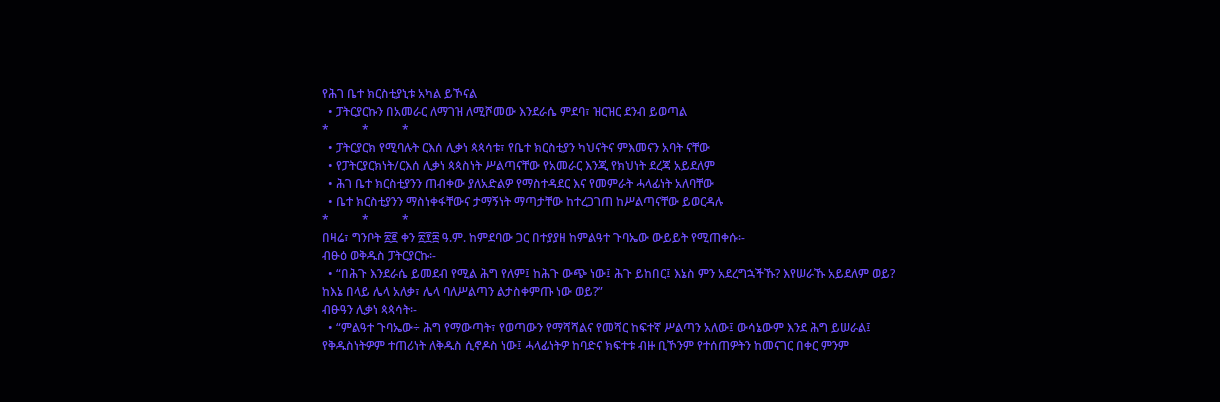የሕገ ቤተ ክርስቲያኒቱ አካል ይኾናል
  • ፓትርያርኩን በአመራር ለማገዝ ለሚሾመው እንደራሴ ምደባ፣ ዝርዝር ደንብ ይወጣል
*           *           *
  • ፓትርያርክ የሚባሉት ርእሰ ሊቃነ ጳጳሳቱ፣ የቤተ ክርስቲያን ካህናትና ምእመናን አባት ናቸው
  • የፓትርያርክነት/ርእሰ ሊቃነ ጳጳስነት ሥልጣናቸው የአመራር እንጂ የክህነት ደረጃ አይደለም
  • ሕገ ቤተ ክርስቲያንን ጠብቀው ያለአድልዎ የማስተዳደር እና የመምራት ሓላፊነት አለባቸው
  • ቤተ ክርስቲያንን ማስነቀፋቸውና ታማኝነት ማጣታቸው ከተረጋገጠ ከሥልጣናቸው ይወርዳሉ
*           *           *
በዛሬ፣ ግንቦት ፳፪ ቀን ፳፻፰ ዓ.ም. ከምደባው ጋር በተያያዘ ከምልዓተ ጉባኤው ውይይት የሚጠቀሱ፡-
ብፁዕ ወቅዱስ ፓትርያርኩ፡-
  • “በሕጉ እንደራሴ ይመደብ የሚል ሕግ የለም፤ ከሕጉ ውጭ ነው፤ ሕጉ ይከበር፤ እኔስ ምን አደረግኋችኹ? እየሠራኹ አይደለም ወይ? ከእኔ በላይ ሌላ አለቃ፣ ሌላ ባለሥልጣን ልታስቀምጡ ነው ወይ?”
ብፁዓን ሊቃነ ጳጳሳት፡-
  • “ምልዓተ ጉባኤው÷ ሕግ የማውጣት፣ የወጣውን የማሻሻልና የመሻር ከፍተኛ ሥልጣን አለው፤ ውሳኔውም እንደ ሕግ ይሠራል፤ የቅዱስነትዎም ተጠሪነት ለቅዱስ ሲኖዶስ ነው፤ ሓላፊነትዎ ከባድና ክፍተቱ ብዙ ቢኾንም የተሰጠዎትን ከመናገር በቀር ምንም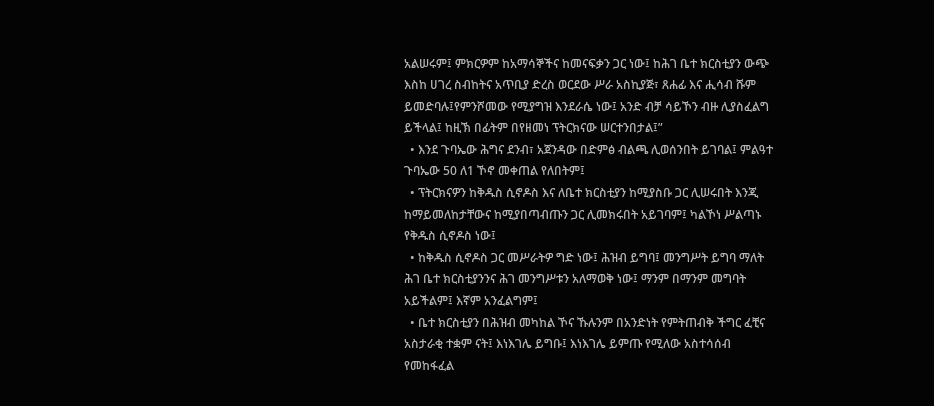አልሠሩም፤ ምክርዎም ከአማሳኞችና ከመናፍቃን ጋር ነው፤ ከሕገ ቤተ ክርስቲያን ውጭ እስከ ሀገረ ስብከትና አጥቢያ ድረስ ወርደው ሥራ አስኪያጅ፣ ጸሐፊ እና ሒሳብ ሹም ይመድባሉ፤የምንሾመው የሚያግዝ እንደራሴ ነው፤ አንድ ብቻ ሳይኾን ብዙ ሊያስፈልግ ይችላል፤ ከዚኽ በፊትም በየዘመነ ፕትርክናው ሠርተንበታል፤”
  • እንደ ጉባኤው ሕግና ደንብ፣ አጀንዳው በድምፅ ብልጫ ሊወሰንበት ይገባል፤ ምልዓተ ጉባኤው 50 ለ1 ኾኖ መቀጠል የለበትም፤
  • ፕትርክናዎን ከቅዱስ ሲኖዶስ እና ለቤተ ክርስቲያን ከሚያስቡ ጋር ሊሠሩበት እንጂ ከማይመለከታቸውና ከሚያበጣብጡን ጋር ሊመክሩበት አይገባም፤ ካልኾነ ሥልጣኑ የቅዱስ ሲኖዶስ ነው፤
  • ከቅዱስ ሲኖዶስ ጋር መሥራትዎ ግድ ነው፤ ሕዝብ ይግባ፤ መንግሥት ይግባ ማለት ሕገ ቤተ ክርስቲያንንና ሕገ መንግሥቱን አለማወቅ ነው፤ ማንም በማንም መግባት አይችልም፤ እኛም አንፈልግም፤
  • ቤተ ክርስቲያን በሕዝብ መካከል ኾና ኹሉንም በአንድነት የምትጠብቅ ችግር ፈቺና አስታራቂ ተቋም ናት፤ እነእገሌ ይግቡ፤ እነእገሌ ይምጡ የሚለው አስተሳሰብ የመከፋፈል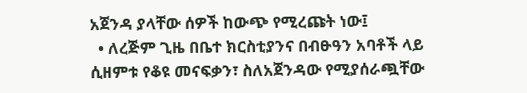አጀንዳ ያላቸው ሰዎች ከውጭ የሚረጩት ነው፤
  • ለረጅም ጊዜ በቤተ ክርስቲያንና በብፁዓን አባቶች ላይ ሲዘምቱ የቆዩ መናፍቃን፣ ስለአጀንዳው የሚያሰራጯቸው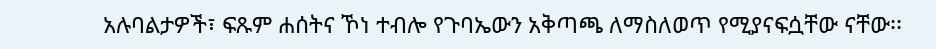አሉባልታዎች፣ ፍጹም ሐሰትና ኾነ ተብሎ የጉባኤውን አቅጣጫ ለማስለወጥ የሚያናፍሷቸው ናቸው፡፡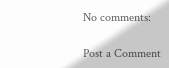No comments:

Post a Comment